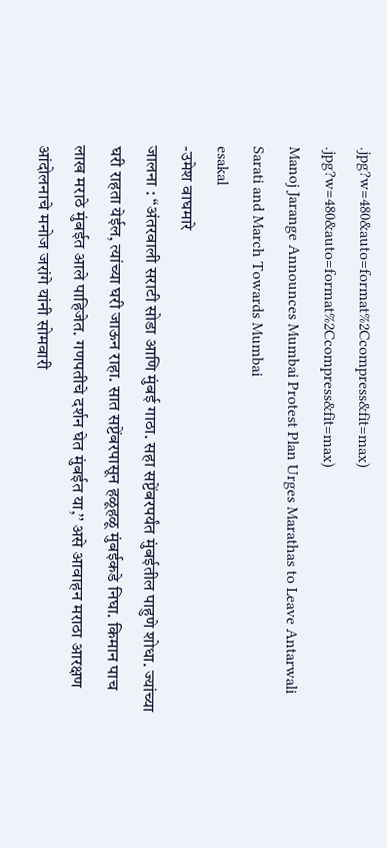.jpg?w=480&auto=format%2Ccompress&fit=max)
.jpg?w=480&auto=format%2Ccompress&fit=max)
Manoj Jarange Announces Mumbai Protest Plan Urges Marathas to Leave Antarwali Sarati and March Towards Mumbai
esakal
-उमेश वाघमारे
जालना : ‘‘अंतरवाली सराटी सोडा आणि मुंबई गाठा. सहा सप्टेंबरपर्यंत मुंबईतील पाहुणे शोधा. ज्यांच्या घरी राहता येईल, त्यांच्या घरी जाऊन राहा. सात सप्टेंबरपासून हळूहळू मुंबईकडे निघा. किमान पाच लाख मराठे मुंबईत आले पाहिजेत. गणपतीचे दर्शन घेत मुंबईत या,’’ असे आवाहन मराठा आरक्षण आंदोलनाचे मनोज जरांगे यांनी सोमवारी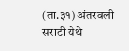(ता.३१) अंतरवली सराटी येथे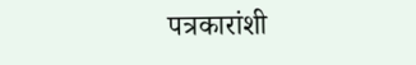पत्रकारांशी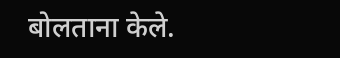बोलताना केले.